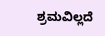ಶ್ರಮವಿಲ್ಲದೆ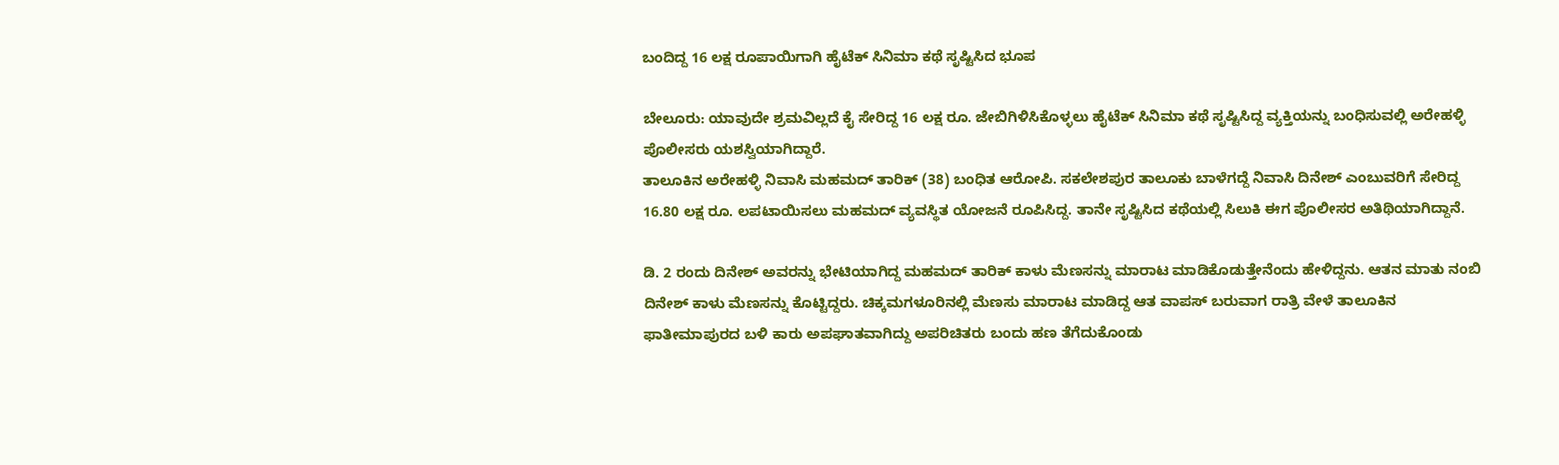ಬಂದಿದ್ದ 16 ಲಕ್ಷ ರೂಪಾಯಿಗಾಗಿ ಹೈಟೆಕ್ ಸಿನಿಮಾ ಕಥೆ ಸೃಷ್ಟಿಸಿದ ಭೂಪ

ಬೇಲೂರು: ಯಾವುದೇ ಶ್ರಮವಿಲ್ಲದೆ ಕೈ ಸೇರಿದ್ದ 16 ಲಕ್ಷ ರೂ. ಜೇಬಿಗಿಳಿಸಿಕೊಳ್ಳಲು ಹೈಟೆಕ್ ಸಿನಿಮಾ ಕಥೆ ಸೃಷ್ಟಿಸಿದ್ದ ವ್ಯಕ್ತಿಯನ್ನು ಬಂಧಿಸುವಲ್ಲಿ ಅರೇಹಳ್ಳಿ ಪೊಲೀಸರು ಯಶಸ್ವಿಯಾಗಿದ್ದಾರೆ.
ತಾಲೂಕಿನ ಅರೇಹಳ್ಳಿ ನಿವಾಸಿ ಮಹಮದ್ ತಾರಿಕ್ (38) ಬಂಧಿತ ಆರೋಪಿ. ಸಕಲೇಶಪುರ ತಾಲೂಕು ಬಾಳೆಗದ್ದೆ ನಿವಾಸಿ ದಿನೇಶ್ ಎಂಬುವರಿಗೆ ಸೇರಿದ್ದ 16.80 ಲಕ್ಷ ರೂ. ಲಪಟಾಯಿಸಲು ಮಹಮದ್ ವ್ಯವಸ್ಥಿತ ಯೋಜನೆ ರೂಪಿಸಿದ್ದ. ತಾನೇ ಸೃಷ್ಟಿಸಿದ ಕಥೆಯಲ್ಲಿ ಸಿಲುಕಿ ಈಗ ಪೊಲೀಸರ ಅತಿಥಿಯಾಗಿದ್ದಾನೆ.

ಡಿ. 2 ರಂದು ದಿನೇಶ್ ಅವರನ್ನು ಭೇಟಿಯಾಗಿದ್ದ ಮಹಮದ್ ತಾರಿಕ್ ಕಾಳು ಮೆಣಸನ್ನು ಮಾರಾಟ ಮಾಡಿಕೊಡುತ್ತೇನೆಂದು ಹೇಳಿದ್ದನು. ಆತನ ಮಾತು ನಂಬಿ ದಿನೇಶ್ ಕಾಳು ಮೆಣಸನ್ನು ಕೊಟ್ಟಿದ್ದರು. ಚಿಕ್ಕಮಗಳೂರಿನಲ್ಲಿ ಮೆಣಸು ಮಾರಾಟ ಮಾಡಿದ್ದ ಆತ ವಾಪಸ್ ಬರುವಾಗ ರಾತ್ರಿ ವೇಳೆ ತಾಲೂಕಿನ ಫಾತೀಮಾಪುರದ ಬಳಿ ಕಾರು ಅಪಘಾತವಾಗಿದ್ದು ಅಪರಿಚಿತರು ಬಂದು ಹಣ ತೆಗೆದುಕೊಂಡು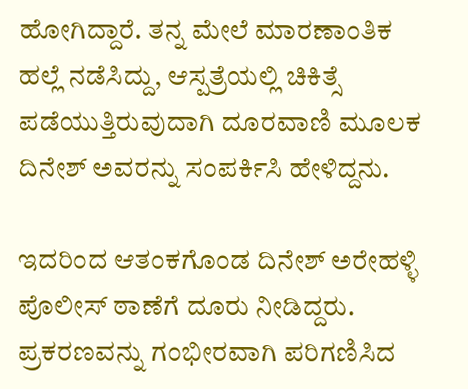ಹೋಗಿದ್ದಾರೆ. ತನ್ನ ಮೇಲೆ ಮಾರಣಾಂತಿಕ ಹಲ್ಲೆ ನಡೆಸಿದ್ದು, ಆಸ್ಪತ್ರೆಯಲ್ಲಿ ಚಿಕಿತ್ಸೆ ಪಡೆಯುತ್ತಿರುವುದಾಗಿ ದೂರವಾಣಿ ಮೂಲಕ ದಿನೇಶ್ ಅವರನ್ನು ಸಂಪರ್ಕಿಸಿ ಹೇಳಿದ್ದನು.

ಇದರಿಂದ ಆತಂಕಗೊಂಡ ದಿನೇಶ್ ಅರೇಹಳ್ಳಿ ಪೊಲೀಸ್ ಠಾಣೆಗೆ ದೂರು ನೀಡಿದ್ದರು. ಪ್ರಕರಣವನ್ನು ಗಂಭೀರವಾಗಿ ಪರಿಗಣಿಸಿದ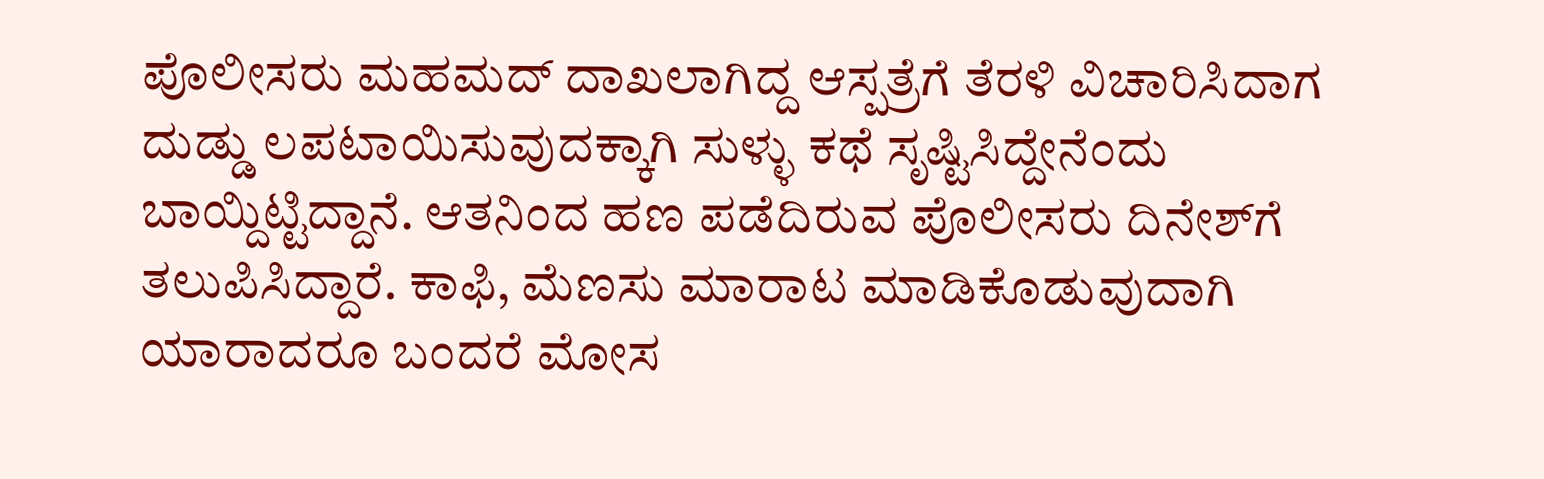ಪೊಲೀಸರು ಮಹಮದ್ ದಾಖಲಾಗಿದ್ದ ಆಸ್ಪತ್ರೆಗೆ ತೆರಳಿ ವಿಚಾರಿಸಿದಾಗ ದುಡ್ಡು ಲಪಟಾಯಿಸುವುದಕ್ಕಾಗಿ ಸುಳ್ಳು ಕಥೆ ಸೃಷ್ಟಿಸಿದ್ದೇನೆಂದು ಬಾಯ್ದಿಟ್ಟಿದ್ದಾನೆ. ಆತನಿಂದ ಹಣ ಪಡೆದಿರುವ ಪೊಲೀಸರು ದಿನೇಶ್‌ಗೆ ತಲುಪಿಸಿದ್ದಾರೆ. ಕಾಫಿ, ಮೆಣಸು ಮಾರಾಟ ಮಾಡಿಕೊಡುವುದಾಗಿ ಯಾರಾದರೂ ಬಂದರೆ ಮೋಸ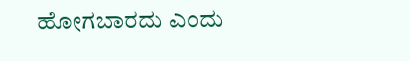ಹೋಗಬಾರದು ಎಂದು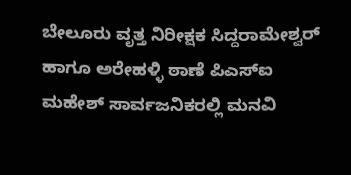ಬೇಲೂರು ವೃತ್ತ ನಿರೀಕ್ಷಕ ಸಿದ್ದರಾಮೇಶ್ವರ್‌ ಹಾಗೂ ಅರೇಹಳ್ಳಿ ಠಾಣೆ ಪಿಎಸ್‌ಐ ಮಹೇಶ್ ಸಾರ್ವಜನಿಕರಲ್ಲಿ ಮನವಿ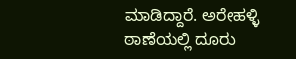ಮಾಡಿದ್ದಾರೆ. ಅರೇಹಳ್ಳಿ ಠಾಣೆಯಲ್ಲಿ ದೂರು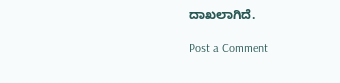ದಾಖಲಾಗಿದೆ.

Post a Comment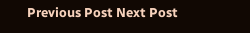Previous Post Next Post